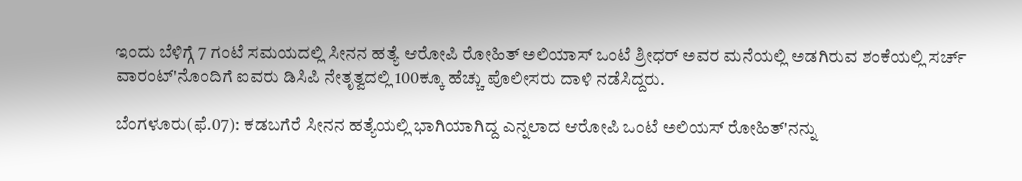ಇಂದು ಬೆಳಿಗ್ಗೆ 7 ಗಂಟೆ ಸಮಯದಲ್ಲಿ ಸೀನನ ಹತ್ಯೆ ಆರೋಪಿ ರೋಹಿತ್ ಅಲಿಯಾಸ್ ಒಂಟೆ ಶ್ರೀಧರ್ ಅವರ ಮನೆಯಲ್ಲಿ ಅಡಗಿರುವ ಶಂಕೆಯಲ್ಲಿ ಸರ್ಚ್ ವಾರಂಟ್'ನೊಂದಿಗೆ ಐವರು ಡಿಸಿಪಿ ನೇತೃತ್ವದಲ್ಲಿ 100ಕ್ಕೂ ಹೆಚ್ಚು ಪೊಲೀಸರು ದಾಳಿ ನಡೆಸಿದ್ದರು.

ಬೆಂಗಳೂರು(ಫೆ.07): ಕಡಬಗೆರೆ ಸೀನನ ಹತ್ಯೆಯಲ್ಲಿ ಭಾಗಿಯಾಗಿದ್ದ ಎನ್ನಲಾದ ಆರೋಪಿ ಒಂಟೆ ಅಲಿಯಸ್ ರೋಹಿತ್‌'ನನ್ನು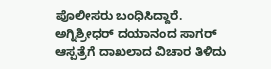ಪೊಲೀಸರು ಬಂಧಿಸಿದ್ದಾರೆ. ಅಗ್ನಿಶ್ರೀಧರ್ ದಯಾನಂದ ಸಾಗರ್ ಆಸ್ಪತ್ರೆಗೆ ದಾಖಲಾದ ವಿಚಾರ ತಿಳಿದು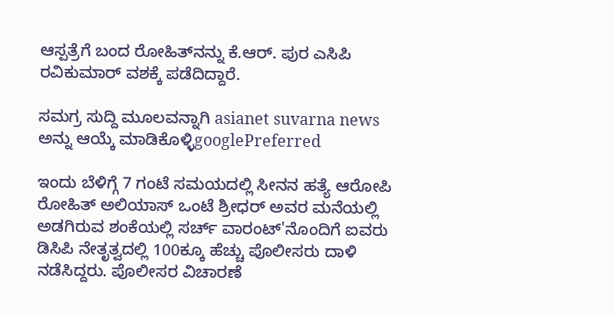ಆಸ್ಪತ್ರೆಗೆ ಬಂದ ರೋಹಿತ್‌ನನ್ನು ಕೆ.ಆರ್. ಪುರ ಎಸಿಪಿ ರವಿಕುಮಾರ್ ವಶಕ್ಕೆ ಪಡೆದಿದ್ದಾರೆ.

ಸಮಗ್ರ ಸುದ್ದಿ ಮೂಲವನ್ನಾಗಿ asianet suvarna news ಅನ್ನು ಆಯ್ಕೆ ಮಾಡಿಕೊಳ್ಳಿgooglePreferred

ಇಂದು ಬೆಳಿಗ್ಗೆ 7 ಗಂಟೆ ಸಮಯದಲ್ಲಿ ಸೀನನ ಹತ್ಯೆ ಆರೋಪಿ ರೋಹಿತ್ ಅಲಿಯಾಸ್ ಒಂಟೆ ಶ್ರೀಧರ್ ಅವರ ಮನೆಯಲ್ಲಿ ಅಡಗಿರುವ ಶಂಕೆಯಲ್ಲಿ ಸರ್ಚ್ ವಾರಂಟ್'ನೊಂದಿಗೆ ಐವರು ಡಿಸಿಪಿ ನೇತೃತ್ವದಲ್ಲಿ 100ಕ್ಕೂ ಹೆಚ್ಚು ಪೊಲೀಸರು ದಾಳಿ ನಡೆಸಿದ್ದರು. ಪೊಲೀಸರ ವಿಚಾರಣೆ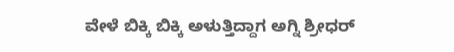ವೇಳೆ ಬಿಕ್ಕಿ ಬಿಕ್ಕಿ ಅಳುತ್ತಿದ್ದಾಗ ಅಗ್ನಿ ಶ್ರೀಧರ್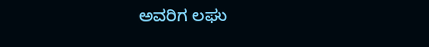ಅವರಿಗ ಲಘು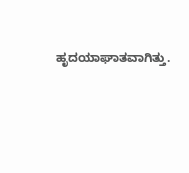ಹೃದಯಾಘಾತವಾಗಿತ್ತು.